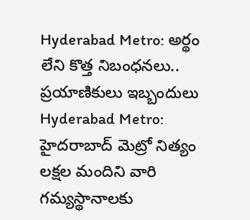Hyderabad Metro: అర్థం లేని కొత్త నిబంధనలు.. ప్రయాణికులు ఇబ్బందులు
Hyderabad Metro: హైదరాబాద్ మెట్రో నిత్యం లక్షల మందిని వారి గమ్యస్థానాలకు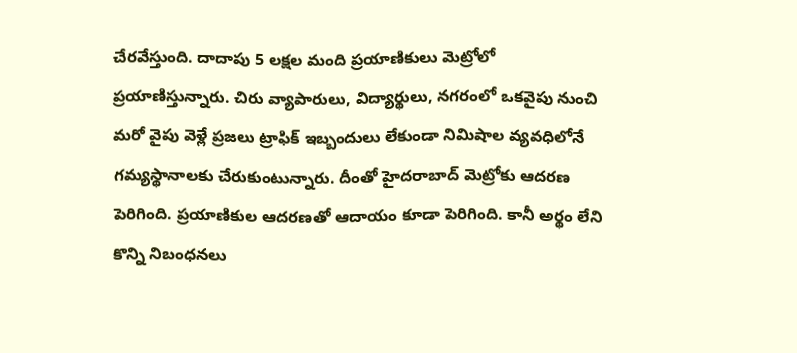చేరవేస్తుంది. దాదాపు 5 లక్షల మంది ప్రయాణికులు మెట్రోలో ప్రయాణిస్తున్నారు. చిరు వ్యాపారులు, విద్యార్థులు, నగరంలో ఒకవైపు నుంచి మరో వైపు వెళ్లే ప్రజలు ట్రాఫిక్ ఇబ్బందులు లేకుండా నిమిషాల వ్యవధిలోనే గమ్యస్థానాలకు చేరుకుంటున్నారు. దీంతో హైదరాబాద్ మెట్రోకు ఆదరణ పెరిగింది. ప్రయాణికుల ఆదరణతో ఆదాయం కూడా పెరిగింది. కానీ అర్థం లేని కొన్ని నిబంధనలు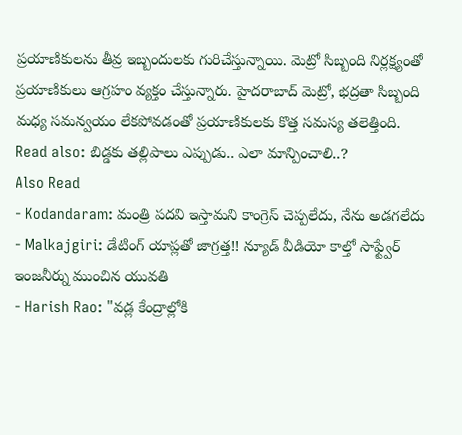ప్రయాణికులను తీవ్ర ఇబ్బందులకు గురిచేస్తున్నాయి. మెట్రో సిబ్బంది నిర్లక్ష్యంతో ప్రయాణికులు ఆగ్రహం వ్యక్తం చేస్తున్నారు. హైదరాబాద్ మెట్రో, భద్రతా సిబ్బంది మధ్య సమన్వయం లేకపోవడంతో ప్రయాణికులకు కొత్త సమస్య తలెత్తింది.
Read also: బిడ్డకు తల్లిపాలు ఎప్పుడు.. ఎలా మాన్పించాలి..?
Also Read
- Kodandaram: మంత్రి పదవి ఇస్తామని కాంగ్రెస్ చెప్పలేదు, నేను అడగలేదు
- Malkajgiri: డేటింగ్ యాప్లతో జాగ్రత్త!! న్యూడ్ వీడియో కాల్తో సాఫ్ట్వేర్ ఇంజనీర్ను ముంచిన యువతి
- Harish Rao: "వడ్ల కేంద్రాల్లోకి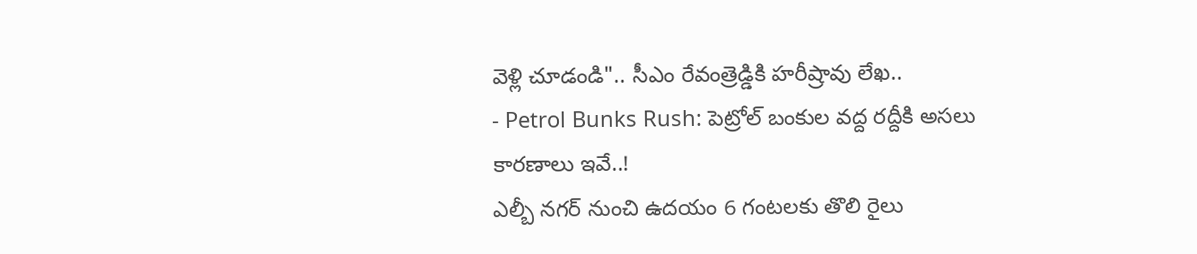వెళ్లి చూడండి".. సీఎం రేవంత్రెడ్డికి హరీష్రావు లేఖ..
- Petrol Bunks Rush: పెట్రోల్ బంకుల వద్ద రద్దీకి అసలు కారణాలు ఇవే..!
ఎల్బీ నగర్ నుంచి ఉదయం 6 గంటలకు తొలి రైలు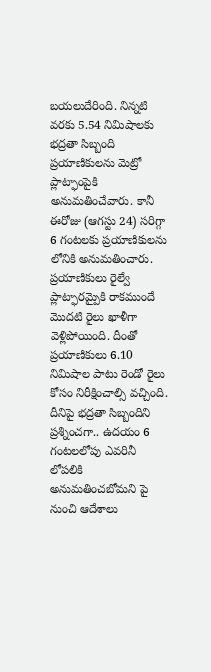బయలుదేరింది. నిన్నటి వరకు 5.54 నిమిషాలకు భద్రతా సిబ్బంది ప్రయాణికులను మెట్రో ప్లాట్ఫాంపైకి అనుమతించేవారు. కానీ ఈరోజు (ఆగస్టు 24) సరిగ్గా 6 గంటలకు ప్రయాణికులను లోనికి అనుమతించారు. ప్రయాణికులు రైల్వే ప్లాట్ఫారమ్పైకి రాకముందే మొదటి రైలు ఖాళీగా వెళ్లిపోయింది. దీంతో ప్రయాణికులు 6.10 నిమిషాల పాటు రెండో రైలు కోసం నిరీక్షించాల్సి వచ్చింది. దీనిపై భద్రతా సిబ్బందిని ప్రశ్నించగా.. ఉదయం 6 గంటలలోపు ఎవరినీ లోపలికి అనుమతించబోమని పై నుంచి ఆదేశాలు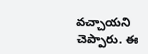వచ్చాయని చెప్పారు. ఈ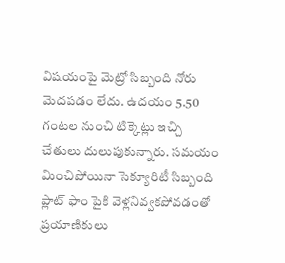విషయంపై మెట్రో సిబ్బంది నోరు మెదపడం లేదు. ఉదయం 5.50 గంటల నుంచి టిక్కెట్లు ఇచ్చి చేతులు దులుపుకున్నారు. సమయం మించిపోయినా సెక్యూరిటీ సిబ్బంది ప్లాట్ ఫాం పైకి వెళ్లనివ్వకపోవడంతో ప్రయాణికులు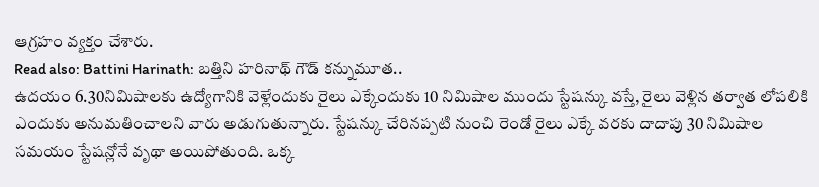ఆగ్రహం వ్యక్తం చేశారు.
Read also: Battini Harinath: బత్తిని హరినాథ్ గౌడ్ కన్నుమూత..
ఉదయం 6.30నిమిషాలకు ఉద్యోగానికి వెళ్లేందుకు రైలు ఎక్కేందుకు 10 నిమిషాల ముందు స్టేషన్కు వస్తే, రైలు వెళ్లిన తర్వాత లోపలికి ఎందుకు అనుమతించాలని వారు అడుగుతున్నారు. స్టేషన్కు చేరినప్పటి నుంచి రెండో రైలు ఎక్కే వరకు దాదాపు 30 నిమిషాల సమయం స్టేషన్లోనే వృథా అయిపోతుంది. ఒక్క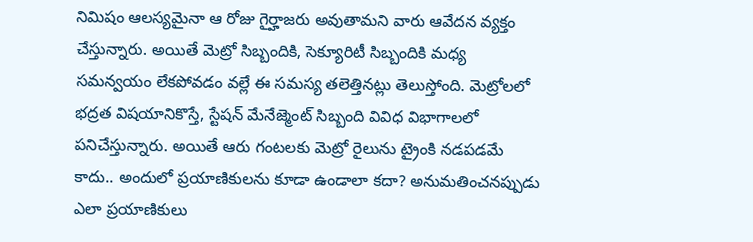నిమిషం ఆలస్యమైనా ఆ రోజు గైర్హాజరు అవుతామని వారు ఆవేదన వ్యక్తం చేస్తున్నారు. అయితే మెట్రో సిబ్బందికి, సెక్యూరిటీ సిబ్బందికి మధ్య సమన్వయం లేకపోవడం వల్లే ఈ సమస్య తలెత్తినట్లు తెలుస్తోంది. మెట్రోలలో భద్రత విషయానికొస్తే, స్టేషన్ మేనేజ్మెంట్ సిబ్బంది వివిధ విభాగాలలో పనిచేస్తున్నారు. అయితే ఆరు గంటలకు మెట్రో రైలును ట్రైంకి నడపడమే కాదు.. అందులో ప్రయాణికులను కూడా ఉండాలా కదా? అనుమతించనప్పుడు ఎలా ప్రయాణికులు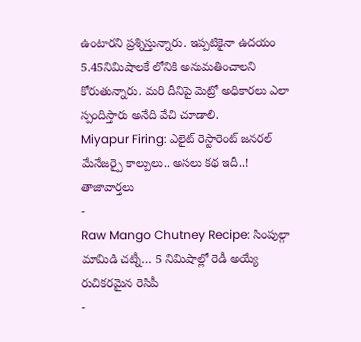ఉంటారని ప్రశ్నిస్తున్నారు. ఇప్పటికైనా ఉదయం 5.45నిమిషాలకే లోనికి అనుమతించాలని కోరుతున్నారు. మరి దీనిపై మెట్రో అధికారలు ఎలా స్పందిస్తారు అనేది వేచి చూడాలి.
Miyapur Firing: ఎలైట్ రెస్టారెంట్ జనరల్ మేనేజర్పై కాల్పులు.. అసలు కథ ఇదీ..!
తాజావార్తలు
-
Raw Mango Chutney Recipe: సింపుల్గా మామిడి చట్నీ… 5 నిమిషాల్లో రెడీ అయ్యే రుచికరమైన రెసిపీ
-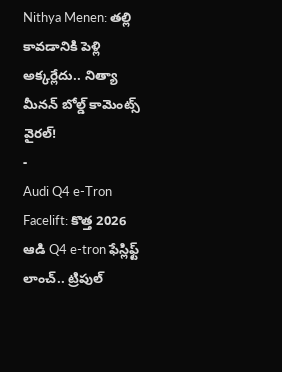Nithya Menen: తల్లి కావడానికి పెళ్లి అక్కర్లేదు.. నిత్యా మీనన్ బోల్డ్ కామెంట్స్ వైరల్!
-
Audi Q4 e-Tron Facelift: కొత్త 2026 ఆడి Q4 e-tron ఫేస్లిఫ్ట్ లాంచ్.. ట్రిపుల్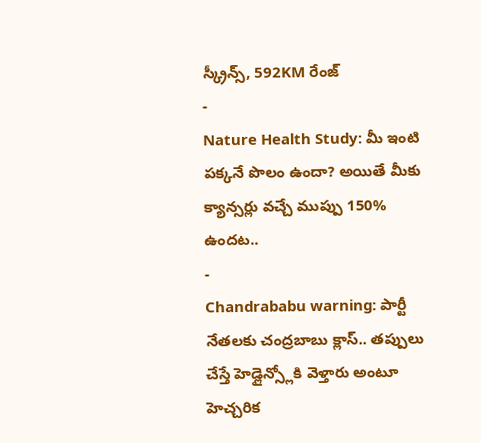స్క్రీన్స్, 592KM రేంజ్
-
Nature Health Study: మీ ఇంటి పక్కనే పొలం ఉందా? అయితే మీకు క్యాన్సర్లు వచ్చే ముప్పు 150% ఉందట..
-
Chandrababu warning: పార్టీ నేతలకు చంద్రబాబు క్లాస్.. తప్పులు చేస్తే హెడ్లైన్స్లోకి వెళ్తారు అంటూ హెచ్చరిక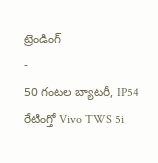ట్రెండింగ్
-
50 గంటల బ్యాటరీ, IP54 రేటింగ్తో Vivo TWS 5i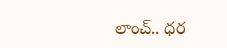లాంచ్.. ధర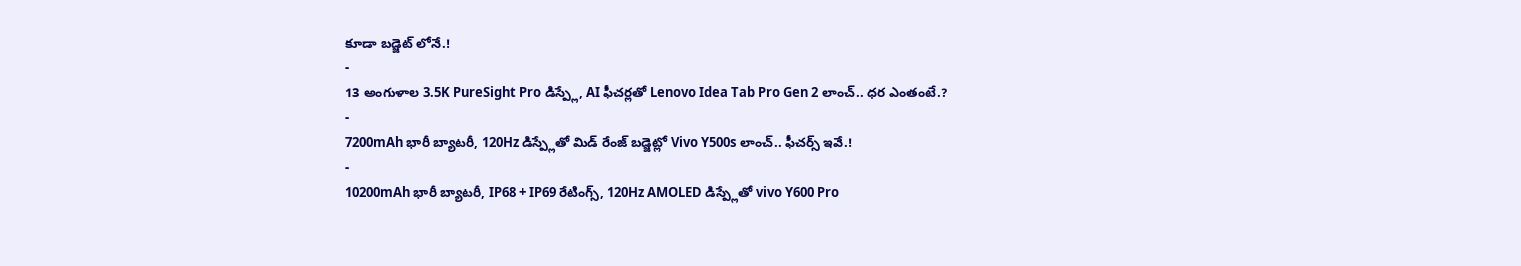కూడా బడ్జెట్ లోనే.!
-
13 అంగుళాల 3.5K PureSight Pro డిస్ప్లే, AI ఫీచర్లతో Lenovo Idea Tab Pro Gen 2 లాంచ్.. ధర ఎంతంటే.?
-
7200mAh భారీ బ్యాటరీ, 120Hz డిస్ప్లేతో మిడ్ రేంజ్ బడ్జెట్లో Vivo Y500s లాంచ్.. ఫీచర్స్ ఇవే.!
-
10200mAh భారీ బ్యాటరీ, IP68 + IP69 రేటింగ్స్, 120Hz AMOLED డిస్ప్లేతో vivo Y600 Pro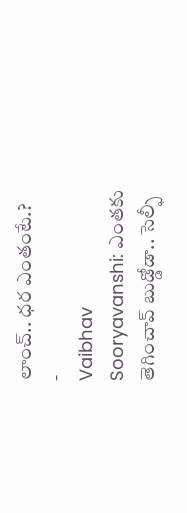లాంచ్.. ధర ఎంతంటే.?
-
Vaibhav Sooryavanshi: ఎంతకు తెగించావ్ బుడ్డోడా.. సెల్ఫీ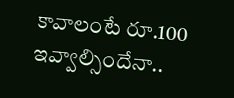కావాలంటే రూ.100 ఇవ్వాల్సిందేనా..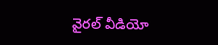వైరల్ వీడియో